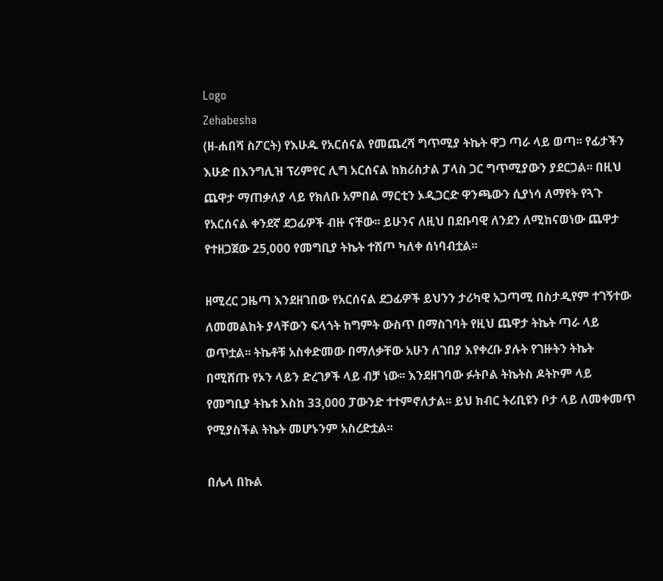Logo
Zehabesha
(ዘ-ሐበሻ ስፖርት) የእሁዱ የአርሰናል የመጨረሻ ግጥሚያ ትኬት ዋጋ ጣራ ላይ ወጣ፡፡ የፊታችን እሁድ በእንግሊዝ ፕሪምየር ሊግ አርሰናል ከክሪስታል ፓላስ ጋር ግጥሚያውን ያደርጋል፡፡ በዚህ ጨዋታ ማጠቃለያ ላይ የክለቡ አምበል ማርቲን ኦዲጋርድ ዋንጫውን ሲያነሳ ለማየት የጓጉ የአርሰናል ቀንደኛ ደጋፊዎች ብዙ ናቸው፡፡ ይሁንና ለዚህ በደቡባዊ ለንደን ለሚከናወነው ጨዋታ የተዘጋጀው 25,000 የመግቢያ ትኬት ተሸጦ ካለቀ ሰነባብቷል፡፡

ዘሚረር ጋዜጣ እንደዘገበው የአርሰናል ደጋፊዎች ይህንን ታሪካዊ አጋጣሚ በስታዲየም ተገኝተው ለመመልከት ያላቸውን ፍላጎት ከግምት ውስጥ በማስገባት የዚህ ጨዋታ ትኬት ጣራ ላይ ወጥቷል፡፡ ትኬቶቹ አስቀድመው በማለቃቸው አሁን ለገበያ እየቀረቡ ያሉት የገዙትን ትኬት በሚሸጡ የኦን ላይን ድረገፆች ላይ ብቻ ነው፡፡ እንደዘገባው ፉትቦል ትኬትስ ዶትኮም ላይ የመግቢያ ትኬቱ እስከ 33,000 ፓውንድ ተተምኖለታል፡፡ ይህ ክብር ትሪቢዩን ቦታ ላይ ለመቀመጥ የሚያስችል ትኬት መሆኑንም አስረድቷል፡፡

በሌላ በኩል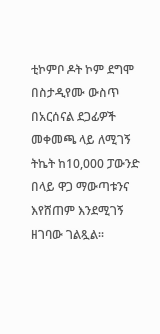ቲኮምቦ ዶት ኮም ደግሞ በስታዲየሙ ውስጥ በአርሰናል ደጋፊዎች መቀመጫ ላይ ለሚገኝ ትኬት ከ10,000 ፓውንድ በላይ ዋጋ ማውጣቱንና እየሸጠም እንደሚገኝ ዘገባው ገልጿል፡፡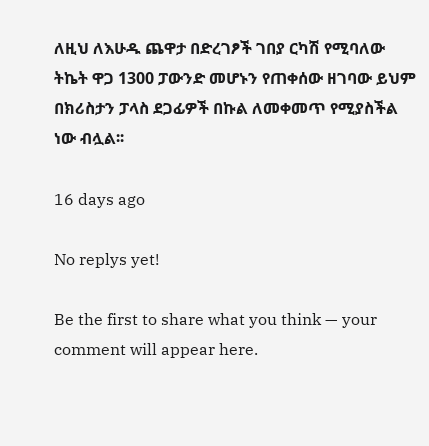ለዚህ ለእሁዱ ጨዋታ በድረገፆች ገበያ ርካሽ የሚባለው ትኬት ዋጋ 1300 ፓውንድ መሆኑን የጠቀሰው ዘገባው ይህም በክሪስታን ፓላስ ደጋፊዎች በኩል ለመቀመጥ የሚያስችል ነው ብሏል፡፡

16 days ago

No replys yet!

Be the first to share what you think — your comment will appear here.